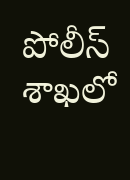పోలీస్ శాఖలో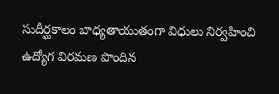సుదీర్ఘకాలం బాధ్యతాయుతంగా విధులు నిర్వహించి ఉద్యోగ విరమణ పొందిన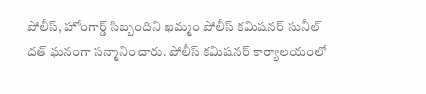పోలీస్, హోంగార్డ్ సిబ్బందిని ఖమ్మం పోలీస్ కమిషనర్ సునీల్ దత్ ఘనంగా సన్మానించారు. పోలీస్ కమిషనర్ కార్యాలయంలో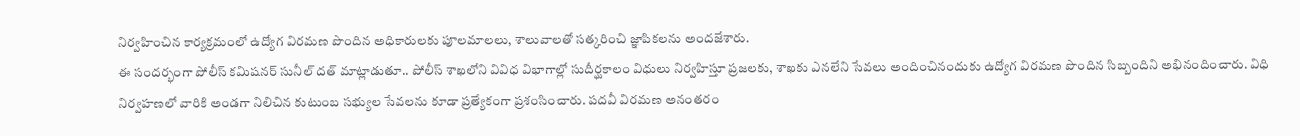నిర్వహించిన కార్యక్రమంలో ఉద్యోగ విరమణ పొందిన అధికారులకు పూలమాలలు, శాలువాలతో సత్కరించి జ్ఞాపికలను అందజేశారు.
ఈ సందర్భంగా పోలీస్ కమిషనర్ సునీల్ దత్ మాట్లాడుతూ.. పోలీస్ శాఖలోని వివిధ విభాగాల్లో సుదీర్ఘకాలం విధులు నిర్వహిస్తూ ప్రజలకు, శాఖకు ఎనలేని సేవలు అందించినందుకు ఉద్యోగ విరమణ పొందిన సిబ్బందిని అభినందించారు. విధి నిర్వహణలో వారికి అండగా నిలిచిన కుటుంబ సభ్యుల సేవలను కూడా ప్రత్యేకంగా ప్రశంసించారు. పదవీ విరమణ అనంతరం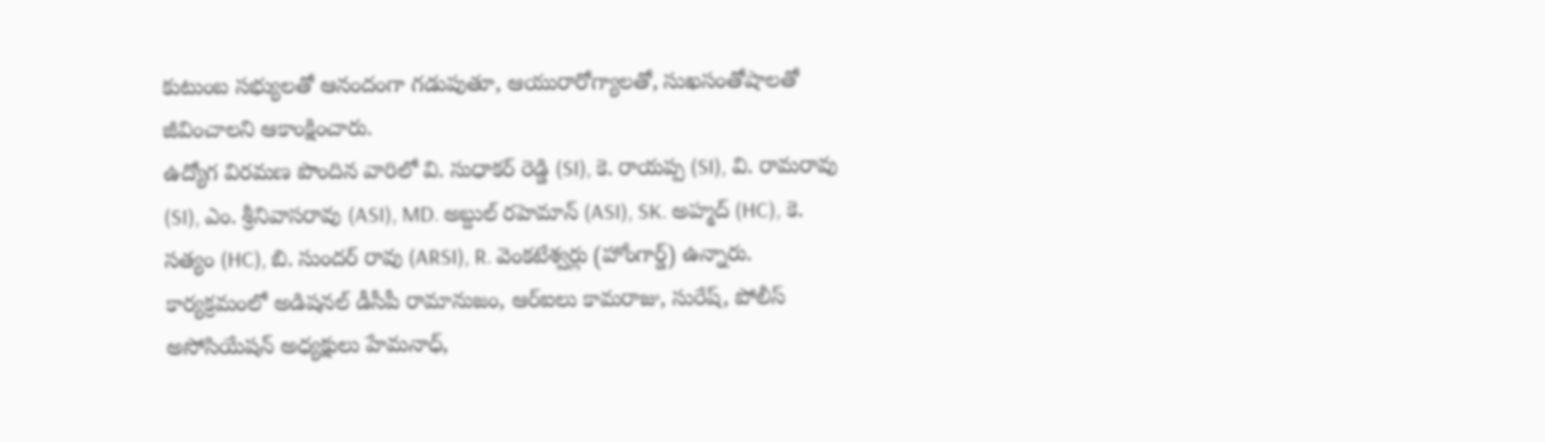కుటుంబ సభ్యులతో ఆనందంగా గడుపుతూ, ఆయురారోగ్యాలతో, సుఖసంతోషాలతో జీవించాలని ఆకాంక్షించారు.
ఉద్యోగ విరమణ పొందిన వారిలో వి. సుధాకర్ రెడ్డి (SI), కె. రాయప్ప (SI), వి. రామరావు (SI), ఎం. శ్రీనివాసరావు (ASI), MD. అబ్దుల్ రహెమాన్ (ASI), SK. అహ్మద్ (HC), కె. సత్యం (HC), బి. సుందర్ రావు (ARSI), R. వెంకటేశ్వర్లు (హోంగార్డ్) ఉన్నారు.
కార్యక్రమంలో అడిషనల్ డీసీపీ రామానుజం, ఆర్ఐలు కామరాజు, సురేష్, పోలీస్ అసోసియేషన్ అధ్యక్షులు హేమనాధ్,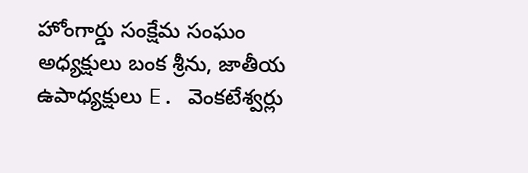హోంగార్డు సంక్షేమ సంఘం అధ్యక్షులు బంక శ్రీను, జాతీయ ఉపాధ్యక్షులు E. వెంకటేశ్వర్లు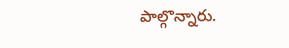పాల్గొన్నారు.